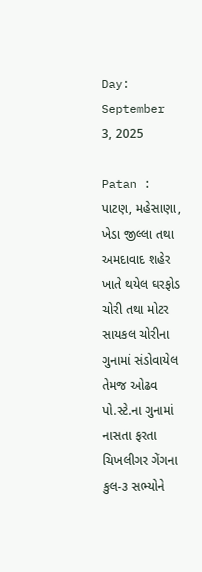Day: September 3, 2025

Patan : પાટણ, મહેસાણા, ખેડા જીલ્લા તથા અમદાવાદ શહેર ખાતે થયેલ ઘરફોડ ચોરી તથા મોટર સાયકલ ચોરીના ગુનામાં સંડોવાયેલ તેમજ ઓઢવ પો.સ્ટે.ના ગુનામાં નાસતા ફરતા ચિખલીગર ગેંગના કુલ-૩ સભ્યોને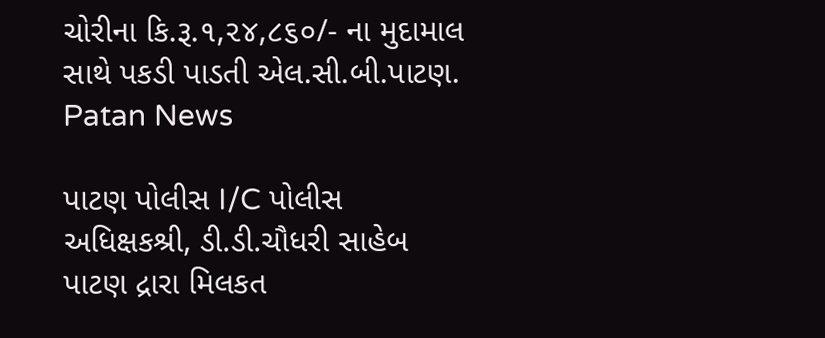ચોરીના કિ.રૂ.૧,૨૪,૮૬૦/- ના મુદામાલ સાથે પકડી પાડતી એલ.સી.બી.પાટણ. Patan News

પાટણ પોલીસ I/C પોલીસ અધિક્ષકશ્રી, ડી.ડી.ચૌધરી સાહેબ પાટણ દ્રારા મિલકત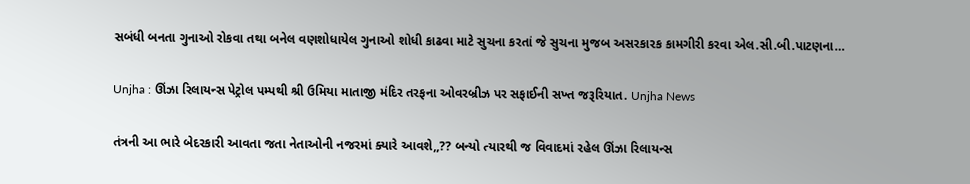સબંધી બનતા ગુનાઓ રોકવા તથા બનેલ વણશોધાયેલ ગુનાઓ શોધી કાઢવા માટે સુચના કરતાં જે સુચના મુજબ અસરકારક કામગીરી કરવા એલ.સી.બી.પાટણના…

Unjha : ઊંઝા રિલાયન્સ પેટ્રોલ પમ્પથી શ્રી ઉમિયા માતાજી મંદિર તરફના ઓવરબ્રીઝ પર સફાઈની સખ્ત જરૂરિયાત. Unjha News

તંત્રની આ ભારે બેદરકારી આવતા જતા નેતાઓની નજરમાં ક્યારે આવશે,,?? બન્યો ત્યારથી જ વિવાદમાં રહેલ ઊંઝા રિલાયન્સ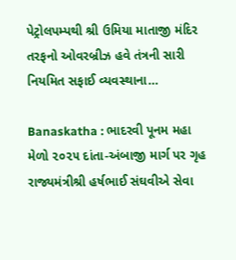પેટ્રોલપમ્પથી શ્રી ઉમિયા માતાજી મંદિર તરફનો ઓવરબ્રીઝ હવે તંત્રની સારી નિયમિત સફાઈ વ્યવસ્થાના…

Banaskatha : ભાદરવી પૂનમ મહા મેળો ૨૦૨૫ દાંતા-અંબાજી માર્ગ પર ગૃહ રાજ્યમંત્રીશ્રી હર્ષભાઈ સંઘવીએ સેવા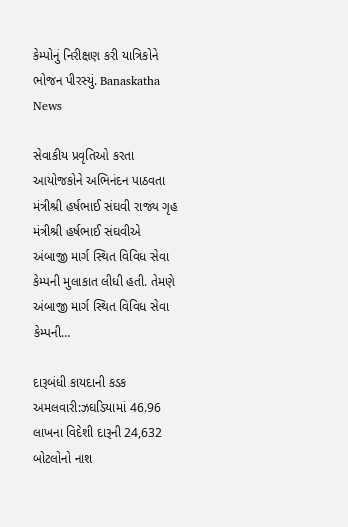કેમ્પોનું નિરીક્ષણ કરી યાત્રિકોને ભોજન પીરસ્યું. Banaskatha News

સેવાકીય પ્રવૃતિઓ કરતા આયોજકોને અભિનંદન પાઠવતા મંત્રીશ્રી હર્ષભાઈ સંઘવી રાજ્ય ગૃહ મંત્રીશ્રી હર્ષભાઈ સંઘવીએ અંબાજી માર્ગ સ્થિત વિવિધ સેવા કેમ્પની મુલાકાત લીધી હતી. તેમણે અંબાજી માર્ગ સ્થિત વિવિધ સેવા કેમ્પની…

દારૂબંધી કાયદાની કડક અમલવારી:ઝઘડિયામાં 46.96 લાખના વિદેશી દારૂની 24,632 બોટલોનો નાશ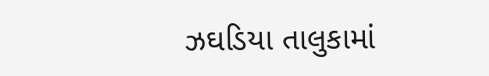ઝઘડિયા તાલુકામાં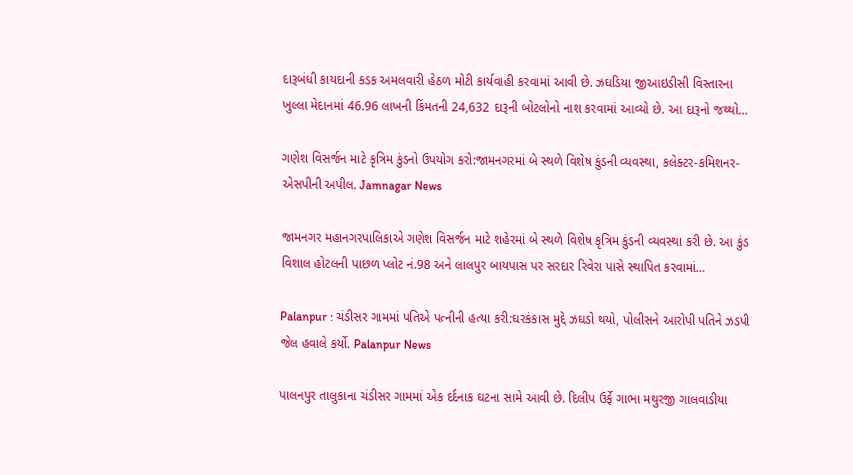દારૂબંધી કાયદાની કડક અમલવારી હેઠળ મોટી કાર્યવાહી કરવામાં આવી છે. ઝઘડિયા જીઆઇડીસી વિસ્તારના ખુલ્લા મેદાનમાં 46.96 લાખની કિંમતની 24,632 દારૂની બોટલોનો નાશ કરવામાં આવ્યો છે. આ દારૂનો જથ્થો…

ગણેશ વિસર્જન માટે કૃત્રિમ કુંડનો ઉપયોગ કરો:જામનગરમાં બે સ્થળે વિશેષ કુંડની વ્યવસ્થા, કલેક્ટર-કમિશનર-એસપીની અપીલ. Jamnagar News

જામનગર મહાનગરપાલિકાએ ગણેશ વિસર્જન માટે શહેરમાં બે સ્થળે વિશેષ કૃત્રિમ કુંડની વ્યવસ્થા કરી છે. આ કુંડ વિશાલ હોટલની પાછળ પ્લોટ નં.98 અને લાલપુર બાયપાસ પર સરદાર રિવેરા પાસે સ્થાપિત કરવામાં…

Palanpur : ચંડીસર ગામમાં પતિએ પત્નીની હત્યા કરી:ઘરકંકાસ મુદ્દે ઝઘડો થયો, પોલીસને આરોપી પતિને ઝડપી જેલ હવાલે કર્યો. Palanpur News

પાલનપુર તાલુકાના ચંડીસર ગામમાં એક દર્દનાક ઘટના સામે આવી છે. દિલીપ ઉર્ફે ગાભા મથુરજી ગાલવાડીયા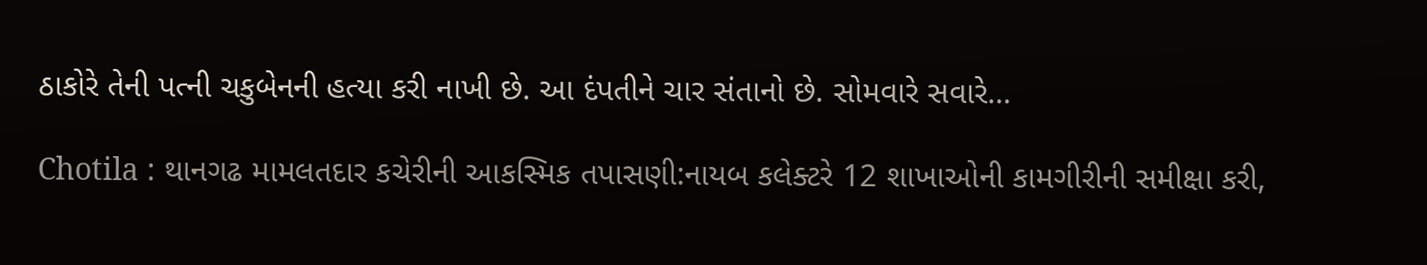ઠાકોરે તેની પત્ની ચકુબેનની હત્યા કરી નાખી છે. આ દંપતીને ચાર સંતાનો છે. સોમવારે સવારે…

Chotila : થાનગઢ મામલતદાર કચેરીની આકસ્મિક તપાસણી:નાયબ કલેક્ટરે 12 શાખાઓની કામગીરીની સમીક્ષા કરી,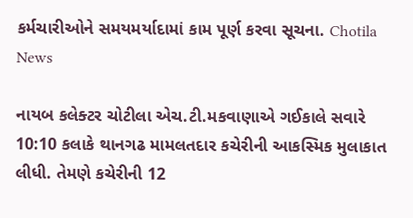કર્મચારીઓને સમયમર્યાદામાં કામ પૂર્ણ કરવા સૂચના. Chotila News

નાયબ કલેક્ટર ચોટીલા એચ.ટી.મકવાણાએ ગઈકાલે સવારે 10:10 કલાકે થાનગઢ મામલતદાર કચેરીની આકસ્મિક મુલાકાત લીધી. તેમણે કચેરીની 12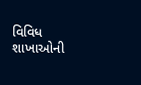વિવિધ શાખાઓની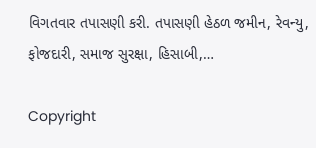વિગતવાર તપાસણી કરી. તપાસણી હેઠળ જમીન, રેવન્યુ, ફોજદારી, સમાજ સુરક્ષા, હિસાબી,…

Copyright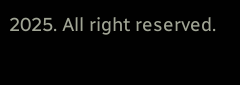2025. All right reserved.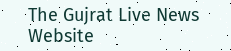The Gujrat Live News Website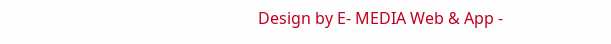Design by E- MEDIA Web & App -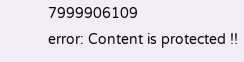7999906109
error: Content is protected !!